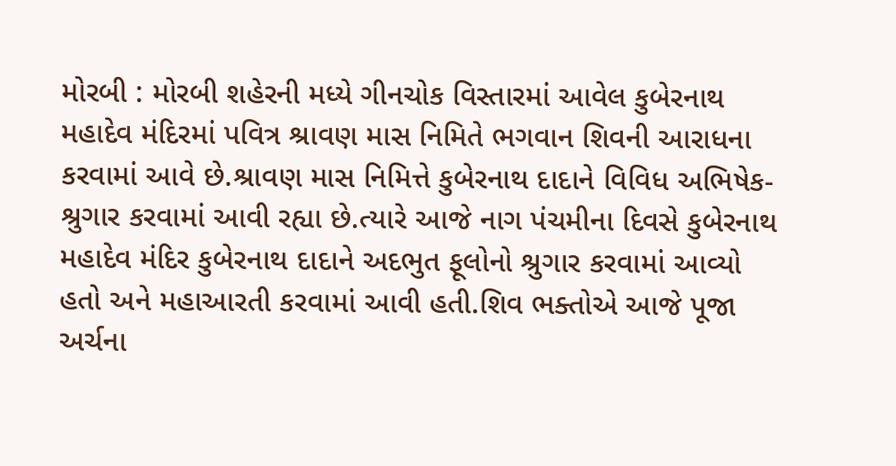મોરબી : મોરબી શહેરની મધ્યે ગીનચોક વિસ્તારમાં આવેલ કુબેરનાથ મહાદેવ મંદિરમાં પવિત્ર શ્રાવણ માસ નિમિતે ભગવાન શિવની આરાધના કરવામાં આવે છે.શ્રાવણ માસ નિમિત્તે કુબેરનાથ દાદાને વિવિધ અભિષેક-શ્રુગાર કરવામાં આવી રહ્યા છે.ત્યારે આજે નાગ પંચમીના દિવસે કુબેરનાથ મહાદેવ મંદિર કુબેરનાથ દાદાને અદભુત ફૂલોનો શ્રુગાર કરવામાં આવ્યો હતો અને મહાઆરતી કરવામાં આવી હતી.શિવ ભક્તોએ આજે પૂજા અર્ચના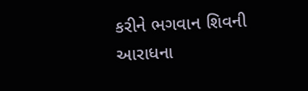કરીને ભગવાન શિવની આરાધના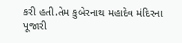કરી હતી.તેમ કુબેરનાથ મહાદેવ મંદિરના પૂજારી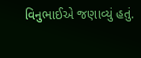વિનુભાઈએ જણાવ્યું હતું.